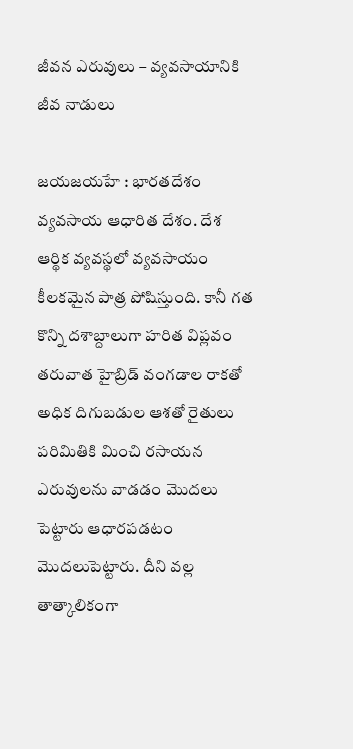జీవన ఎరువులు – వ్యవసాయానికి జీవ నాడులు

జయజయహే : భారతదేశం వ్యవసాయ ఆధారిత దేశం. దేశ ఆర్థిక వ్యవస్థలో వ్యవసాయం కీలకమైన పాత్ర పోషిస్తుంది. కానీ గత కొన్ని దశాబ్దాలుగా హరిత విప్లవం తరువాత హైబ్రిడ్ వంగడాల రాకతో అధిక దిగుబడుల ఆశతో రైతులు పరిమితికి మించి రసాయన ఎరువులను వాడడం మొదలు పెట్టారు ఆధారపడటం మొదలుపెట్టారు. దీని వల్ల తాత్కాలికంగా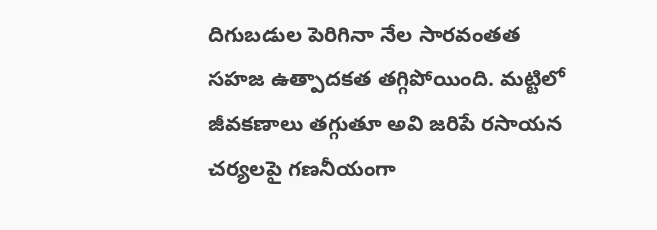దిగుబడుల పెరిగినా నేల సారవంతత సహజ ఉత్పాదకత తగ్గిపోయింది. మట్టిలో జీవకణాలు తగ్గుతూ అవి జరిపే రసాయన చర్యలపై గణనీయంగా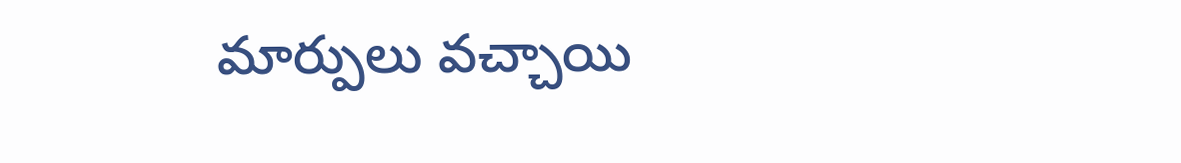మార్పులు వచ్చాయి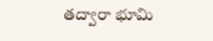తద్వారా భూమి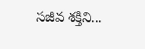సజీవ శక్తిని...